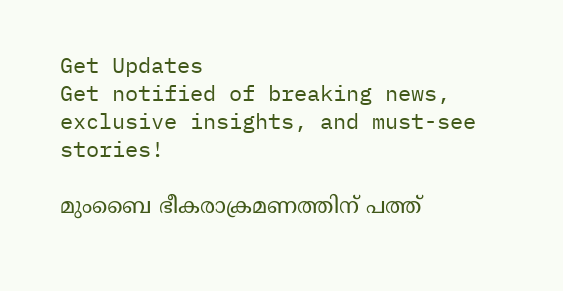Get Updates
Get notified of breaking news, exclusive insights, and must-see stories!

മുംബൈ ഭീകരാക്രമണത്തിന് പത്ത്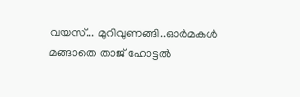വയസ്... മുറിവുണങ്ങി..ഓര്‍മകള്‍ മങ്ങാതെ താജ് ഹോട്ടല്‍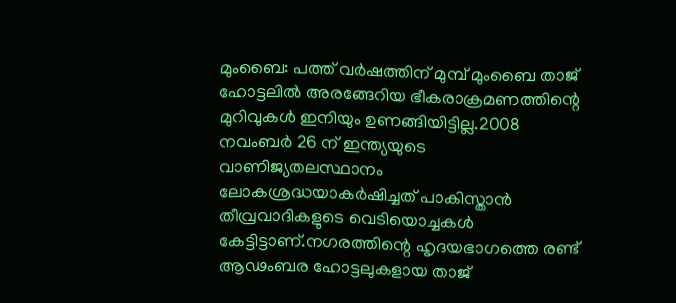മുംബൈ: പത്ത് വര്‍ഷത്തിന് മുമ്പ് മുംബൈ താജ് ഹോട്ടലില്‍ അരങ്ങേറിയ ഭീകരാക്രമണത്തിന്റെ മുറിവുകള്‍ ഇനിയും ഉണങ്ങിയിട്ടില്ല.2008 നവംബര്‍ 26 ന് ഇന്ത്യയുടെ വാണിജ്യതലസ്ഥാനം ലോകശ്രദ്ധയാകര്‍ഷിച്ചത് പാകിസ്താന്‍ തീവ്രവാദികളുടെ വെടിയൊച്ചകള്‍ കേട്ടിട്ടാണ്.നഗരത്തിന്റെ ഹൃദയഭാഗത്തെ രണ്ട് ആഢംബര ഹോട്ടലുകളായ താജ്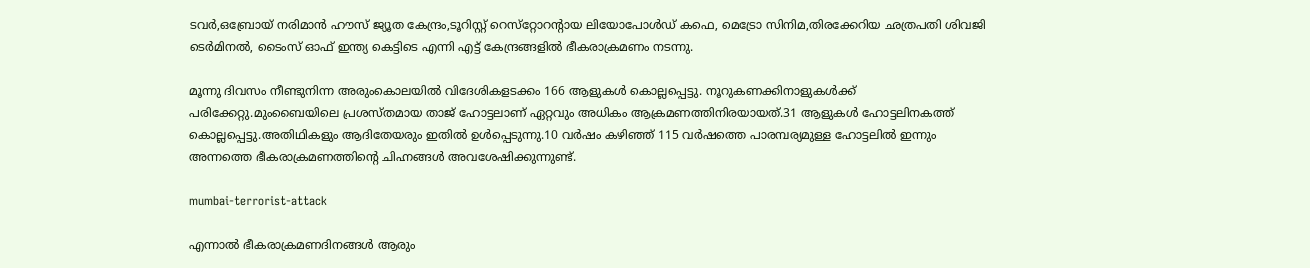ടവര്‍,ഒബ്രോയ് നരിമാന്‍ ഹൗസ് ജ്യൂത കേന്ദ്രം,ടൂറിസ്റ്റ് റെസ്‌റ്റോറന്റായ ലിയോപോള്‍ഡ് കഫെ, മെട്രോ സിനിമ,തിരക്കേറിയ ഛത്രപതി ശിവജി ടെര്‍മിനല്‍, ടൈംസ് ഓഫ് ഇന്ത്യ കെട്ടിടെ എന്നി എട്ട് കേന്ദ്രങ്ങളില്‍ ഭീകരാക്രമണം നടന്നു.

മൂന്നു ദിവസം നീണ്ടുനിന്ന അരുംകൊലയില്‍ വിദേശികളടക്കം 166 ആളുകള്‍ കൊല്ലപ്പെട്ടു. നൂറുകണക്കിനാളുകള്‍ക്ക് പരിക്കേറ്റു.മുംബൈയിലെ പ്രശസ്തമായ താജ് ഹോട്ടലാണ് ഏറ്റവും അധികം ആക്രമണത്തിനിരയായത്.31 ആളുകള്‍ ഹോട്ടലിനകത്ത് കൊല്ലപ്പെട്ടു.അതിഥികളും ആദിതേയരും ഇതില്‍ ഉള്‍പ്പെടുന്നു.10 വര്‍ഷം കഴിഞ്ഞ് 115 വര്‍ഷത്തെ പാരമ്പര്യമുള്ള ഹോട്ടലില്‍ ഇന്നും അന്നത്തെ ഭീകരാക്രമണത്തിന്റെ ചിഹ്നങ്ങള്‍ അവശേഷിക്കുന്നുണ്ട്.

mumbai-terrorist-attack

എന്നാല്‍ ഭീകരാക്രമണദിനങ്ങള്‍ ആരും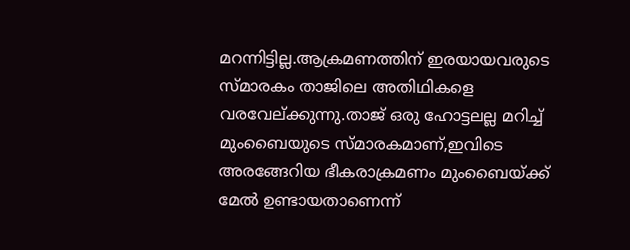മറന്നിട്ടില്ല.ആക്രമണത്തിന് ഇരയായവരുടെ സ്മാരകം താജിലെ അതിഥികളെ വരവേല്ക്കുന്നു.താജ് ഒരു ഹോട്ടലല്ല മറിച്ച് മുംബൈയുടെ സ്മാരകമാണ്,ഇവിടെ അരങ്ങേറിയ ഭീകരാക്രമണം മുംബൈയ്ക്ക് മേല്‍ ഉണ്ടായതാണെന്ന്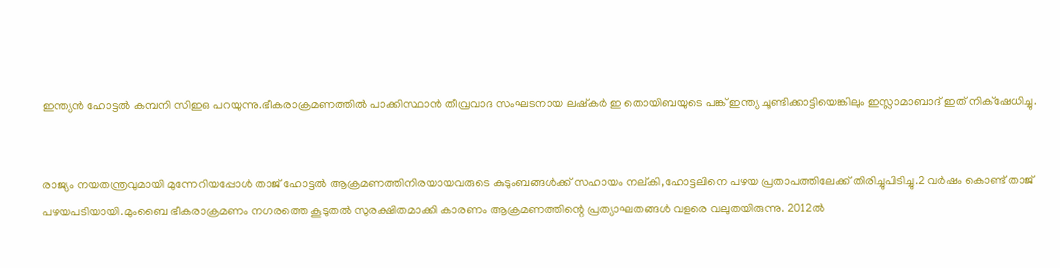ഇന്ത്യന്‍ ഹോട്ടല്‍ കമ്പനി സിഇഒ പറയുന്നു.ഭീകരാക്രമണത്തില്‍ പാക്കിസ്ഥാന്‍ തീവ്രവാദ സംഘടനായ ലഷ്‌കര്‍ ഇ തൊയിബയുടെ പങ്ക് ഇന്ത്യ ചൂണ്ടിക്കാട്ടിയെങ്കിലും ഇസ്ലാമാബാദ് ഇത് നിക്‌ഷേധിച്ചു.


രാജ്യം നയതന്ത്രവുമായി മുന്നേറിയപ്പോള്‍ താജ് ഹോട്ടല്‍ ആക്രമണത്തിനിരയായവരുടെ കുടുംബങ്ങള്‍ക്ക് സഹായം നല്കി,ഹോട്ടലിനെ പഴയ പ്രതാപത്തിലേക്ക് തിരിച്ചുപിടിച്ചു.2 വര്‍ഷം കൊണ്ട് താജ് പഴയപടിയായി.മുംബൈ ഭീകരാക്രമണം നഗരത്തെ കൂടുതല്‍ സുരക്ഷിതമാക്കി കാരണം ആക്രമണത്തിന്റെ പ്രത്യാഘതങ്ങള്‍ വളരെ വലുതയിരുന്നു. 2012ല്‍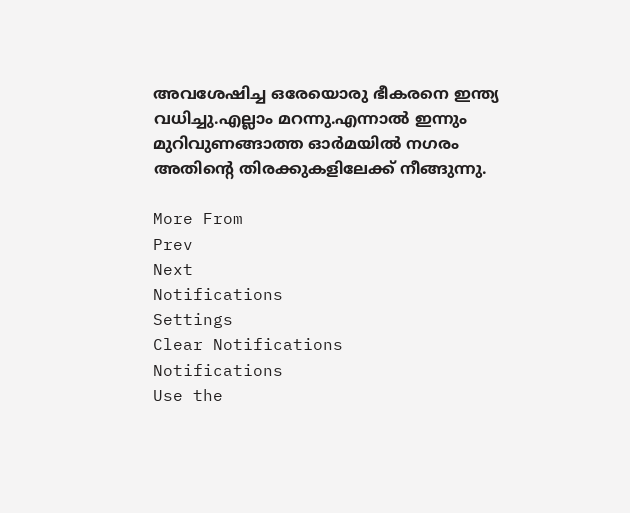അവശേഷിച്ച ഒരേയൊരു ഭീകരനെ ഇന്ത്യ വധിച്ചു.എല്ലാം മറന്നു.എന്നാല്‍ ഇന്നും മുറിവുണങ്ങാത്ത ഓര്‍മയില്‍ നഗരം അതിന്റെ തിരക്കുകളിലേക്ക് നീങ്ങുന്നു.

More From
Prev
Next
Notifications
Settings
Clear Notifications
Notifications
Use the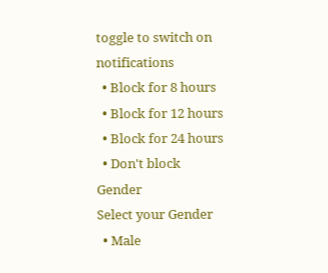toggle to switch on notifications
  • Block for 8 hours
  • Block for 12 hours
  • Block for 24 hours
  • Don't block
Gender
Select your Gender
  • Male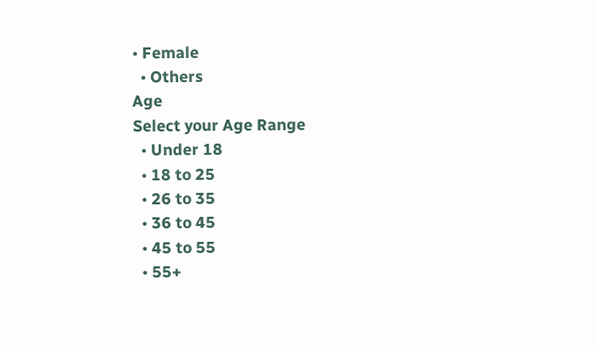• Female
  • Others
Age
Select your Age Range
  • Under 18
  • 18 to 25
  • 26 to 35
  • 36 to 45
  • 45 to 55
  • 55+